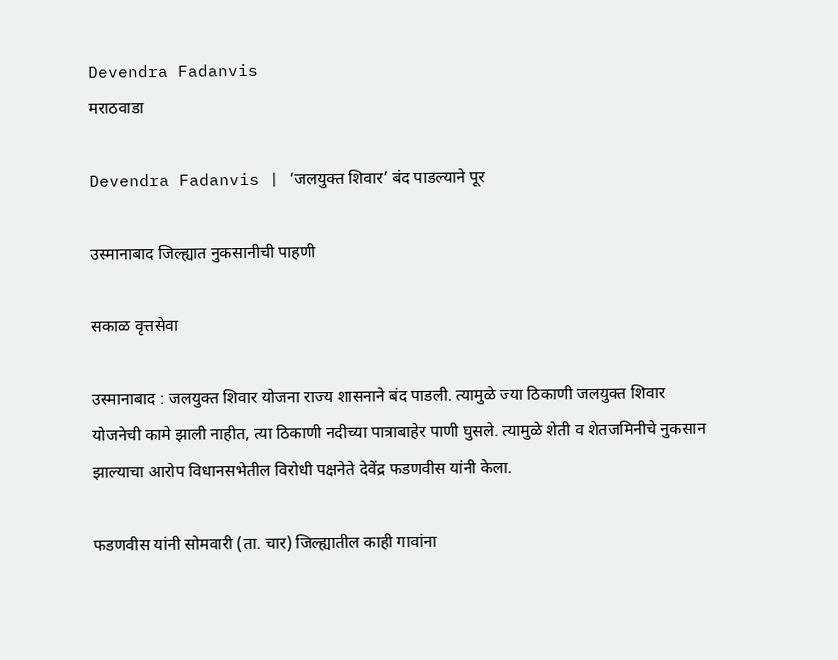Devendra Fadanvis
मराठवाडा

Devendra Fadanvis | ‘जलयुक्त शिवार’ बंद पाडल्याने पूर

उस्मानाबाद जिल्ह्यात नुकसानीची पाहणी

सकाळ वृत्तसेवा

उस्मानाबाद : जलयुक्त शिवार योजना राज्य शासनाने बंद पाडली. त्यामुळे ज्या ठिकाणी जलयुक्त शिवार योजनेची कामे झाली नाहीत, त्या ठिकाणी नदीच्या पात्राबाहेर पाणी घुसले. त्यामुळे शेती व शेतजमिनीचे नुकसान झाल्याचा आरोप विधानसभेतील विरोधी पक्षनेते देवेंद्र फडणवीस यांनी केला.

फडणवीस यांनी सोमवारी (ता. चार) जिल्ह्यातील काही गावांना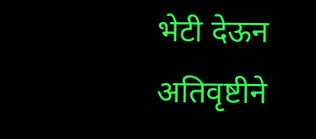भेटी देऊन अतिवृष्टीने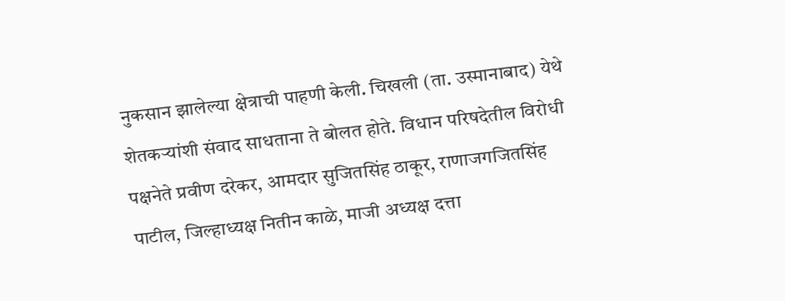नुकसान झालेल्या क्षेत्राची पाहणी केली. चिखली (ता. उस्मानाबाद) येथे शेतकऱ्यांशी संवाद साधताना ते बोलत होते. विधान परिषदेतील विरोधी पक्षनेते प्रवीण दरेकर, आमदार सुजितसिंह ठाकूर, राणाजगजितसिंह पाटील, जिल्हाध्यक्ष नितीन काळे, माजी अध्यक्ष दत्ता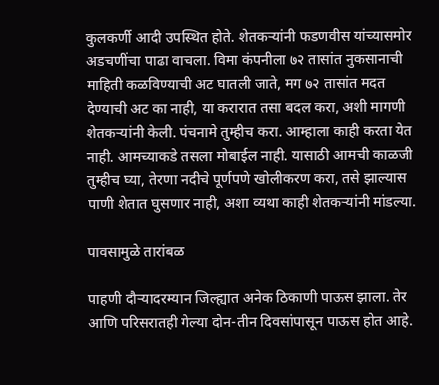कुलकर्णी आदी उपस्थित होते. शेतकऱ्यांनी फडणवीस यांच्यासमोर अडचणींचा पाढा वाचला. विमा कंपनीला ७२ तासांत नुकसानाची माहिती कळविण्याची अट घातली जाते, मग ७२ तासांत मदत देण्याची अट का नाही, या करारात तसा बदल करा, अशी मागणी शेतकऱ्यांनी केली. पंचनामे तुम्हीच करा. आम्हाला काही करता येत नाही. आमच्याकडे तसला मोबाईल नाही. यासाठी आमची काळजी तुम्हीच घ्या, तेरणा नदीचे पूर्णपणे खोलीकरण करा, तसे झाल्यास पाणी शेतात घुसणार नाही, अशा व्यथा काही शेतकऱ्यांनी मांडल्या.

पावसामुळे तारांबळ

पाहणी दौऱ्यादरम्यान जिल्ह्यात अनेक ठिकाणी पाऊस झाला. तेर आणि परिसरातही गेल्या दोन-तीन दिवसांपासून पाऊस होत आहे.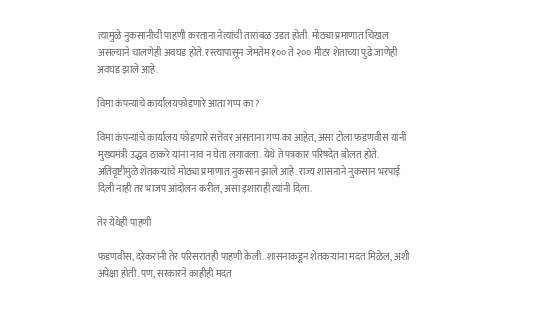त्यामुळे नुकसानीची पाहणी करताना नेत्यांची तारांबळ उडत होती. मोठ्या प्रमाणात चिखल असल्याने चालणेही अवघड होते. रस्त्यापासून जेमतेम १०० ते २०० मीटर शेताच्या पुढे जाणेही अवघड झाले आहे.

विमा कंपन्यांचे कार्यालयफोडणारे आता गप्प का?

विमा कंपन्यांचे कार्यालय फोडणारे सत्तेवर असताना गप्प का आहेत, असा टोला फडणवीस यांनी मुख्यमंत्री उद्धव ठाकरे यांना नाव न घेता लगावला. येथे ते पत्रकार परिषदेत बोलत होते. अतिवृष्टीमुळे शेतकऱ्यांचे मोठ्या प्रमाणात नुकसान झाले आहे. राज्य शासनाने नुकसान भरपाई दिली नाही तर भाजप आंदोलन करील, असा इशाराही त्यांनी दिला.

तेर येथेही पाहणी

फडणवीस, दरेकरांनी तेर परिसरातही पाहणी केली. शासनाकडून शेतकऱ्यांना मदत मिळेल, अशी अपेक्षा होती. पण, सरकारने काहीही मदत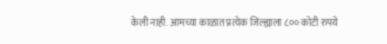केली नाही. आमच्या काळात प्रत्येक जिल्ह्याला ८०० कोटी रुपये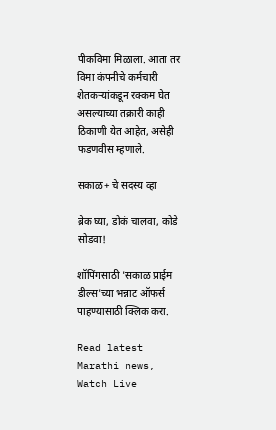पीकविमा मिळाला. आता तर विमा कंपनीचे कर्मचारी शेतकऱ्यांकडून रक्कम घेत असल्याच्या तक्रारी काही ठिकाणी येत आहेत, असेही फडणवीस म्हणाले.

सकाळ+ चे सदस्य व्हा

ब्रेक घ्या, डोकं चालवा, कोडे सोडवा!

शॉपिंगसाठी 'सकाळ प्राईम डील्स'च्या भन्नाट ऑफर्स पाहण्यासाठी क्लिक करा.

Read latest Marathi news, Watch Live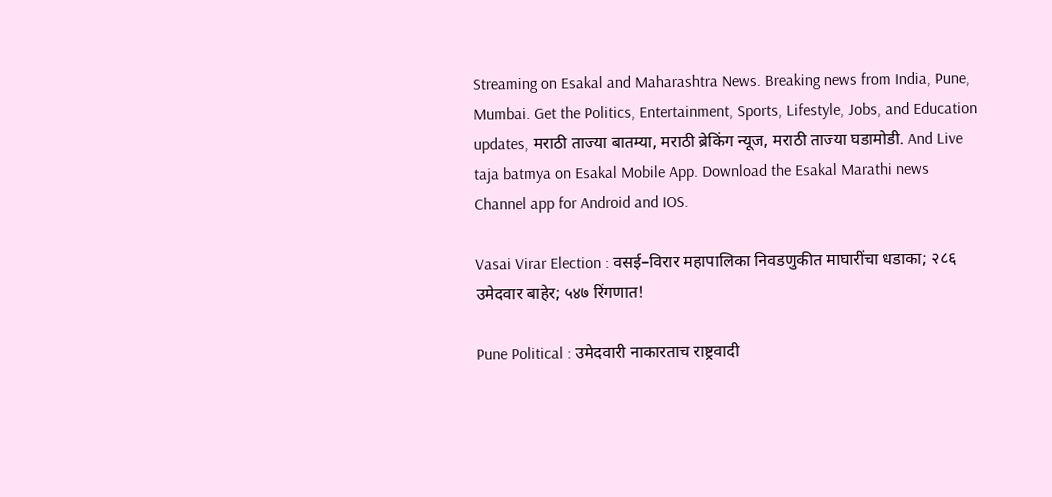Streaming on Esakal and Maharashtra News. Breaking news from India, Pune, Mumbai. Get the Politics, Entertainment, Sports, Lifestyle, Jobs, and Education updates, मराठी ताज्या बातम्या, मराठी ब्रेकिंग न्यूज, मराठी ताज्या घडामोडी. And Live taja batmya on Esakal Mobile App. Download the Esakal Marathi news Channel app for Android and IOS.

Vasai Virar Election : वसई–विरार महापालिका निवडणुकीत माघारींचा धडाका; २८६ उमेदवार बाहेर; ५४७ रिंगणात!

Pune Political : उमेदवारी नाकारताच राष्ट्रवादी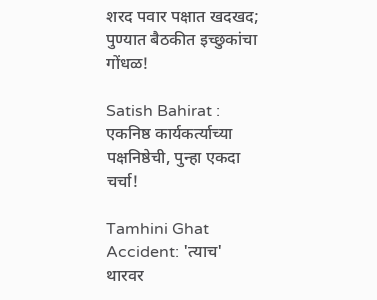शरद पवार पक्षात खदखद; पुण्यात बैठकीत इच्छुकांचा गोंधळ!

Satish Bahirat : एकनिष्ठ कार्यकर्त्याच्या पक्षनिष्ठेची, पुन्हा एकदा चर्चा!

Tamhini Ghat Accident: 'त्याच' थारवर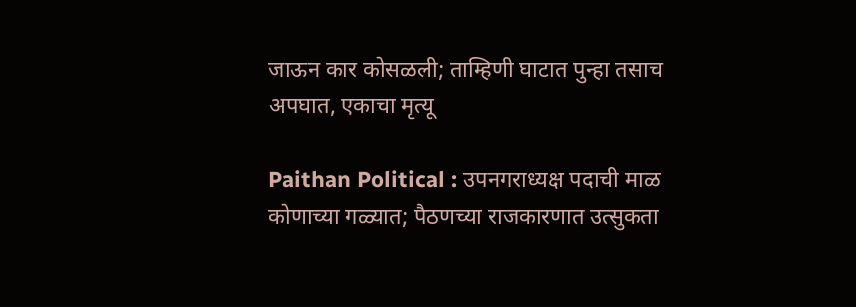जाऊन कार कोसळली; ताम्हिणी घाटात पुन्हा तसाच अपघात, एकाचा मृत्यू

Paithan Political : उपनगराध्यक्ष पदाची माळ कोणाच्या गळ्यात; पैठणच्या राजकारणात उत्सुकता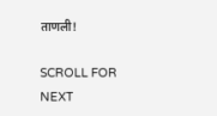ताणली!

SCROLL FOR NEXT